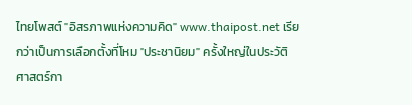ไทยโพสต์ "อิสรภาพแห่งความคิด" www.thaipost.net เรียกว่าเป็นการเลือกตั้งที่โหม "ประชานิยม" ครั้งใหญ่ในประวัติศาสตร์กา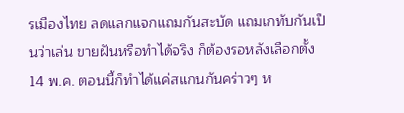รเมืองไทย ลดแลกแจกแถมกันสะบัด แถมเกทับกันเป็นว่าเล่น ขายฝันหรือทำได้จริง ก็ต้องรอหลังเลือกตั้ง 14 พ.ค. ตอนนี้ก็ทำได้แค่สแกนกันคร่าวๆ ห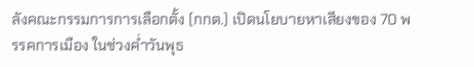ลังคณะกรรมการการเลือกตั้ง (กกต.) เปิดนโยบายหาเสียงของ 70 พรรคการเมือง ในช่วงค่ำวันพุธ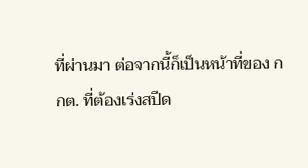ที่ผ่านมา ต่อจากนี้ก็เป็นหน้าที่ของ กกต. ที่ต้องเร่งสปีด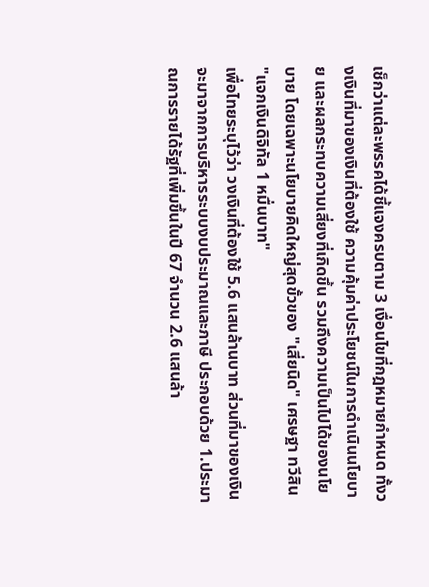เช็กว่าแต่ละพรรคได้ชี้แจงครบตาม 3 เงื่อนไขที่กฎหมายกำหนด ทั้งวงเงินที่มาของเงินที่ต้องใช้ ความคุ้มค่าประโยชน์ในการดำเนินนโยบาย และผลกระทบความเสี่ยงที่เกิดขึ้น รวมถึงความเป็นไปได้ของนโยบาย โดยเฉพาะนโยบายคิดใหญ่สุดขั้วของ "เสี่ยนิด" เศรษฐา ทวีสิน "แจกเงินดิจิทัล 1 หมื่นบาท"
เพื่อไทยระบุไว้ว่า วงเงินที่ต้องใช้ 5.6 แสนล้านบาท ส่วนที่มาของเงิน จะมาจากการบริหารระบบงบประมาณและภาษี ประกอบด้วย 1.ประมาณการรายได้รัฐที่เพิ่มขึ้นในปี 67 จำนวน 2.6 แสนล้า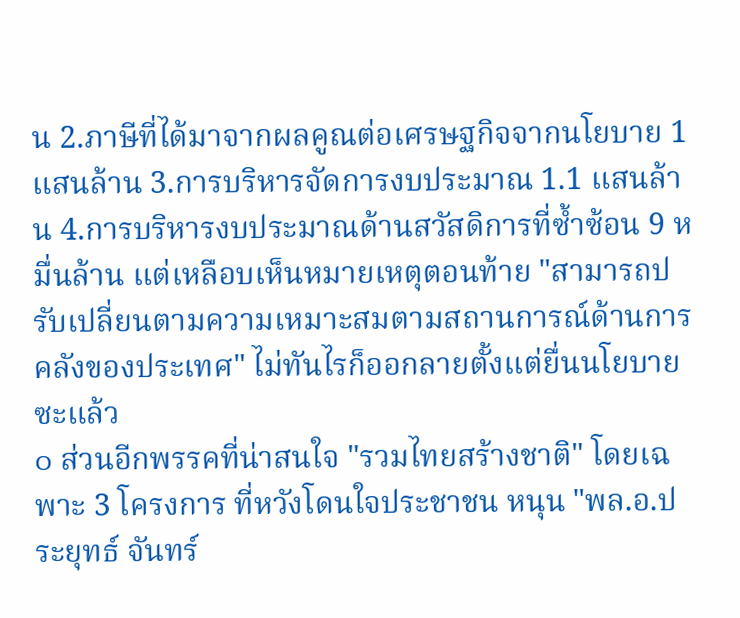น 2.ภาษีที่ได้มาจากผลคูณต่อเศรษฐกิจจากนโยบาย 1 แสนล้าน 3.การบริหารจัดการงบประมาณ 1.1 แสนล้าน 4.การบริหารงบประมาณด้านสวัสดิการที่ซ้ำซ้อน 9 หมื่นล้าน แต่เหลือบเห็นหมายเหตุตอนท้าย "สามารถปรับเปลี่ยนตามความเหมาะสมตามสถานการณ์ด้านการคลังของประเทศ" ไม่ทันไรก็ออกลายตั้งแต่ยื่นนโยบายซะแล้ว
๐ ส่วนอีกพรรคที่น่าสนใจ "รวมไทยสร้างชาติ" โดยเฉพาะ 3 โครงการ ที่หวังโดนใจประชาชน หนุน "พล.อ.ประยุทธ์ จันทร์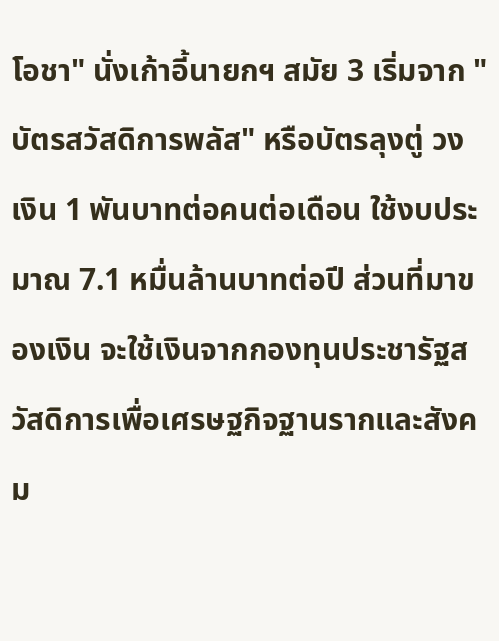โอชา" นั่งเก้าอี้นายกฯ สมัย 3 เริ่มจาก "บัตรสวัสดิการพลัส" หรือบัตรลุงตู่ วงเงิน 1 พันบาทต่อคนต่อเดือน ใช้งบประมาณ 7.1 หมื่นล้านบาทต่อปี ส่วนที่มาของเงิน จะใช้เงินจากกองทุนประชารัฐสวัสดิการเพื่อเศรษฐกิจฐานรากและสังคม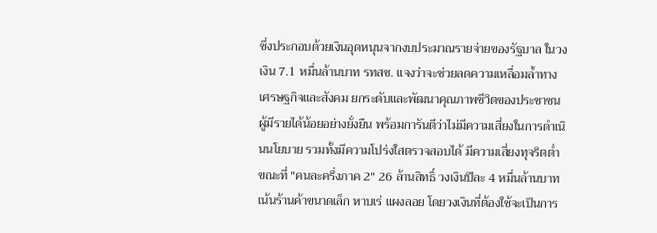ซึ่งประกอบด้วยเงินอุดหนุนจากงบประมาณรายจ่ายของรัฐบาล ในวงเงิน 7.1 หมื่นล้านบาท รทสช. แจงว่าจะช่วยลดความเหลื่อมล้ำทางเศรษฐกิจและสังคม ยกระดับและพัฒนาคุณภาพชีวิตของประชาชนผู้มีรายได้น้อยอย่างยั่งยืน พร้อมการันตีว่าไม่มีความเสี่ยงในการดำเนินนโยบาย รวมทั้งมีความโปร่งใสตรวจสอบได้ มีความเสี่ยงทุจริตต่ำ ขณะที่ "คนละครึ่งภาค 2" 26 ล้านสิทธิ์ วงเงินปีละ 4 หมื่นล้านบาท เน้นร้านค้าขนาดเล็ก หาบเร่ แผงลอย โดยวงเงินที่ต้องใช้จะเป็นการ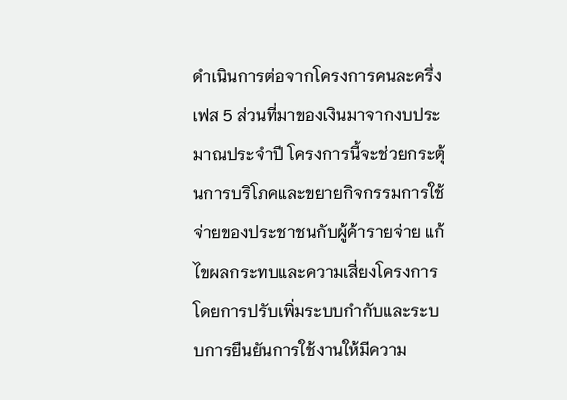ดำเนินการต่อจากโครงการคนละครึ่งเฟส 5 ส่วนที่มาของเงินมาจากงบประมาณประจำปี โครงการนี้จะช่วยกระตุ้นการบริโภคและขยายกิจกรรมการใช้จ่ายของประชาชนกับผู้ค้ารายจ่าย แก้ไขผลกระทบและความเสี่ยงโครงการโดยการปรับเพิ่มระบบกำกับและระบบการยืนยันการใช้งานให้มีความ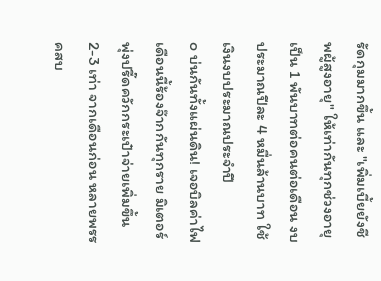รัดกุมมากขึ้น และ "เพิ่มเบี้ยยังชีพผู้สูงอายุ" ให้เท่ากันทุกช่วงอายุเป็น 1 พันบาทต่อคนต่อเดือน งบประมาณปีละ 4 หมื่นล้านบาท ใช้เงินงบประมาณประจำปี
๐ บ่นกันทั้งแผ่นดิน! เจอบิลค่าไฟเดือนนี้ร้องจ๊ากกันทุกราย มิเตอร์พุ่งปรี๊ดควักกระเป๋าจ่ายเพิ่มขึ้น 2-3 เท่า จากเดือนก่อน หลายพรรคสบ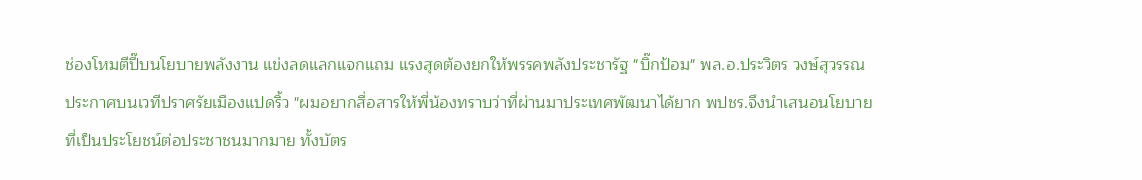ช่องโหมตีปี๊บนโยบายพลังงาน แข่งลดแลกแจกแถม แรงสุดต้องยกให้พรรคพลังประชารัฐ "บิ๊กป้อม" พล.อ.ประวิตร วงษ์สุวรรณ ประกาศบนเวทีปราศรัยเมืองแปดริ้ว "ผมอยากสื่อสารให้พี่น้องทราบว่าที่ผ่านมาประเทศพัฒนาได้ยาก พปชร.จึงนำเสนอนโยบายที่เป็นประโยชน์ต่อประชาชนมากมาย ทั้งบัตร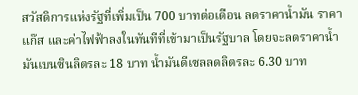สวัสดิการแห่งรัฐที่เพิ่มเป็น 700 บาทต่อเดือน ลดราคาน้ำมัน ราคาแก๊ส และค่าไฟฟ้าลงในทันทีที่เข้ามาเป็นรัฐบาล โดยจะลดราคาน้ำมันเบนซินลิตรละ 18 บาท น้ำมันดีเซลลดลิตรละ 6.30 บาท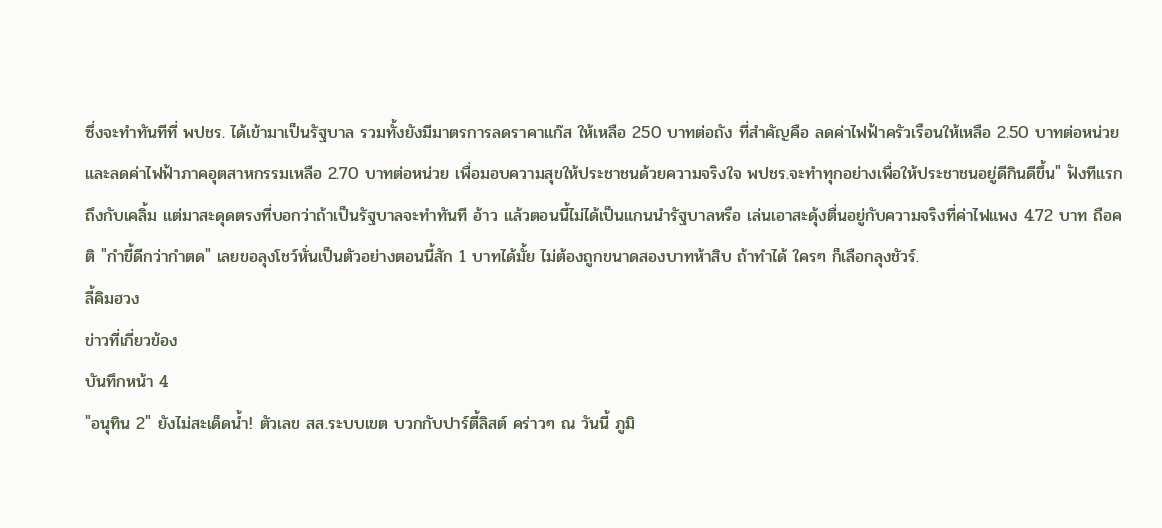ซึ่งจะทำทันทีที่ พปชร. ได้เข้ามาเป็นรัฐบาล รวมทั้งยังมีมาตรการลดราคาแก๊ส ให้เหลือ 250 บาทต่อถัง ที่สำคัญคือ ลดค่าไฟฟ้าครัวเรือนให้เหลือ 2.50 บาทต่อหน่วย และลดค่าไฟฟ้าภาคอุตสาหกรรมเหลือ 2.70 บาทต่อหน่วย เพื่อมอบความสุขให้ประชาชนด้วยความจริงใจ พปชร.จะทำทุกอย่างเพื่อให้ประชาชนอยู่ดีกินดีขึ้น" ฟังทีแรกถึงกับเคลิ้ม แต่มาสะดุดตรงที่บอกว่าถ้าเป็นรัฐบาลจะทำทันที อ้าว แล้วตอนนี้ไม่ได้เป็นแกนนำรัฐบาลหรือ เล่นเอาสะดุ้งตื่นอยู่กับความจริงที่ค่าไฟแพง 4.72 บาท ถือคติ "กำขี้ดีกว่ากำตด" เลยขอลุงโชว์หั่นเป็นตัวอย่างตอนนี้สัก 1 บาทได้มั้ย ไม่ต้องถูกขนาดสองบาทห้าสิบ ถ้าทำได้ ใครๆ ก็เลือกลุงชัวร์.
ลี้คิมฮวง
ข่าวที่เกี่ยวข้อง
บันทึกหน้า 4
"อนุทิน 2" ยังไม่สะเด็ดน้ำ! ตัวเลข สส.ระบบเขต บวกกับปาร์ตี้ลิสต์ คร่าวๆ ณ วันนี้ ภูมิ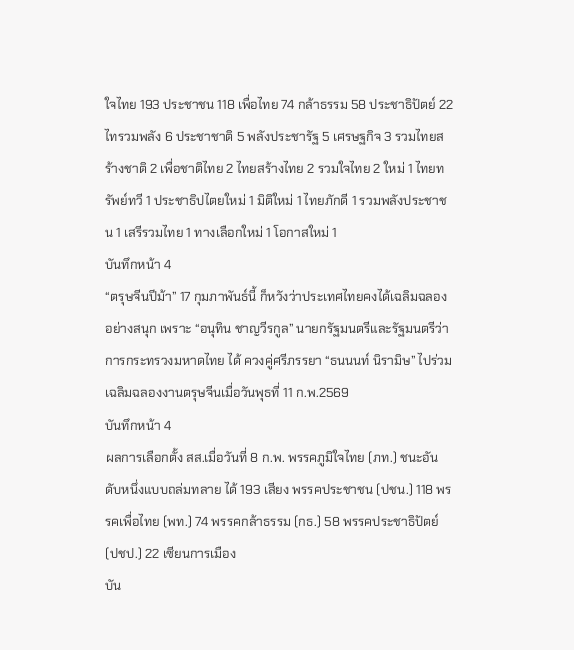ใจไทย 193 ประชาชน 118 เพื่อไทย 74 กล้าธรรม 58 ประชาธิปัตย์ 22 ไทรวมพลัง 6 ประชาชาติ 5 พลังประชารัฐ 5 เศรษฐกิจ 3 รวมไทยสร้างชาติ 2 เพื่อชาติไทย 2 ไทยสร้างไทย 2 รวมใจไทย 2 ใหม่ 1 ไทยทรัพย์ทวี 1 ประชาธิปไตยใหม่ 1 มิติใหม่ 1 ไทยภักดี 1 รวมพลังประชาชน 1 เสรีรวมไทย 1 ทางเลือกใหม่ 1 โอกาสใหม่ 1
บันทึกหน้า 4
“ตรุษจีนปีม้า” 17 กุมภาพันธ์นี้ ก็หวังว่าประเทศไทยคงได้เฉลิมฉลองอย่างสนุก เพราะ “อนุทิน ชาญวีรกูล” นายกรัฐมนตรีและรัฐมนตรีว่าการกระทรวงมหาดไทย ได้ ควงคู่ศรีภรรยา “ธนนนท์ นิรามิษ” ไปร่วมเฉลิมฉลองงานตรุษจีนเมื่อวันพุธที่ 11 ก.พ.2569
บันทึกหน้า 4
ผลการเลือกตั้ง สส.เมื่อวันที่ 8 ก.พ. พรรคภูมิใจไทย (ภท.) ชนะอันดับหนึ่งแบบถล่มทลาย ได้ 193 เสียง พรรคประชาชน (ปชน.) 118 พรรคเพื่อไทย (พท.) 74 พรรคกล้าธรรม (กธ.) 58 พรรคประชาธิปัตย์ (ปชป.) 22 เซียนการเมือง
บัน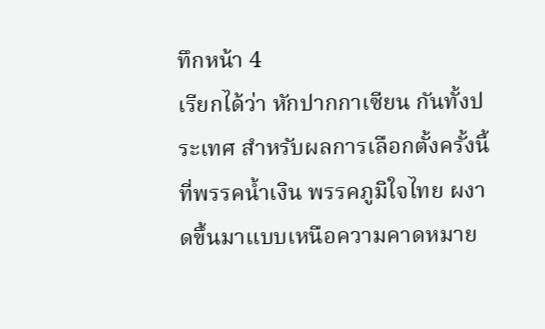ทึกหน้า 4
เรียกได้ว่า หักปากกาเซียน กันทั้งประเทศ สำหรับผลการเลือกตั้งครั้งนี้ ที่พรรคน้ำเงิน พรรคภูมิใจไทย ผงาดขึ้นมาแบบเหนือความคาดหมาย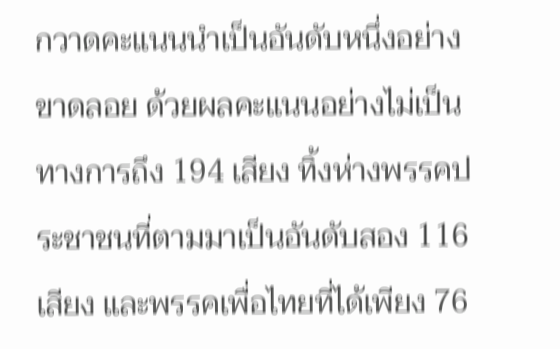กวาดคะแนนนำเป็นอันดับหนึ่งอย่างขาดลอย ด้วยผลคะแนนอย่างไม่เป็นทางการถึง 194 เสียง ทิ้งห่างพรรคประชาชนที่ตามมาเป็นอันดับสอง 116 เสียง และพรรคเพื่อไทยที่ได้เพียง 76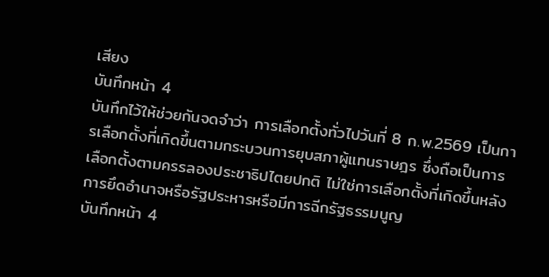เสียง
บันทึกหน้า 4
บันทึกไว้ให้ช่วยกันจดจำว่า การเลือกตั้งทั่วไปวันที่ 8 ก.พ.2569 เป็นการเลือกตั้งที่เกิดขึ้นตามกระบวนการยุบสภาผู้แทนราษฎร ซึ่งถือเป็นการเลือกตั้งตามครรลองประชาธิปไตยปกติ ไม่ใช่การเลือกตั้งที่เกิดขึ้นหลังการยึดอำนาจหรือรัฐประหารหรือมีการฉีกรัฐธรรมนูญ
บันทึกหน้า 4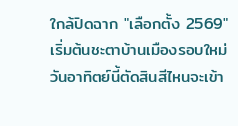ใกล้ปิดฉาก "เลือกตั้ง 2569" เริ่มต้นชะตาบ้านเมืองรอบใหม่ วันอาทิตย์นี้ตัดสินสีไหนจะเข้า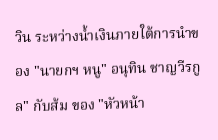วิน ระหว่างน้ำเงินภายใต้การนำของ "นายกฯ หนู" อนุทิน ชาญวีรกูล" กับส้ม ของ "หัวหน้า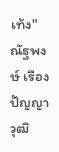เท้ง" ณัฐพงษ์ เรืองปัญญาวุฒิ